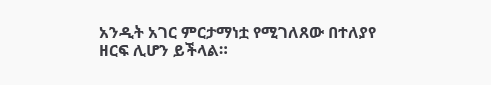አንዲት አገር ምርታማነቷ የሚገለጸው በተለያየ ዘርፍ ሊሆን ይችላል።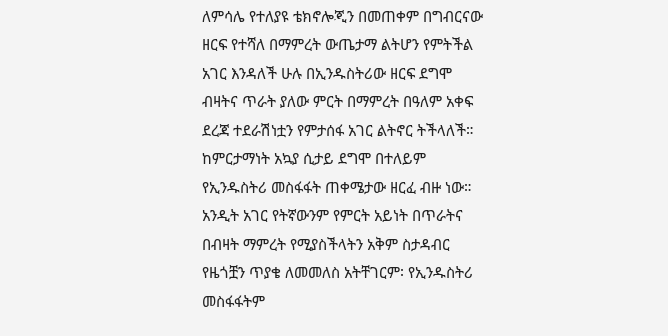ለምሳሌ የተለያዩ ቴክኖሎጂን በመጠቀም በግብርናው ዘርፍ የተሻለ በማምረት ውጤታማ ልትሆን የምትችል አገር እንዳለች ሁሉ በኢንዱስትሪው ዘርፍ ደግሞ ብዛትና ጥራት ያለው ምርት በማምረት በዓለም አቀፍ ደረጃ ተደራሽነቷን የምታሰፋ አገር ልትኖር ትችላለች።
ከምርታማነት አኳያ ሲታይ ደግሞ በተለይም የኢንዱስትሪ መስፋፋት ጠቀሜታው ዘርፈ ብዙ ነው። አንዲት አገር የትኛውንም የምርት አይነት በጥራትና በብዛት ማምረት የሚያስችላትን አቅም ስታዳብር የዜጎቿን ጥያቄ ለመመለስ አትቸገርም፡ የኢንዱስትሪ መስፋፋትም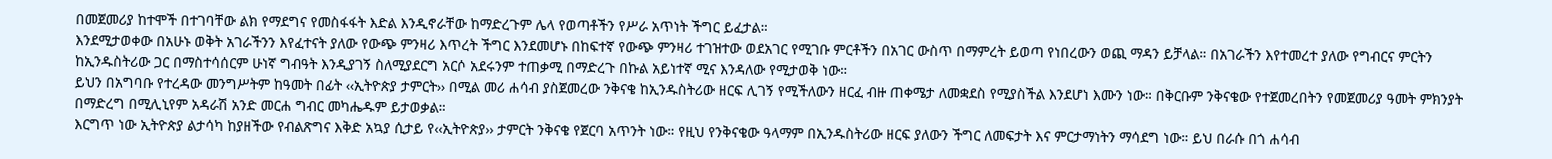በመጀመሪያ ከተሞች በተገባቸው ልክ የማደግና የመስፋፋት እድል እንዲኖራቸው ከማድረጉም ሌላ የወጣቶችን የሥራ አጥነት ችግር ይፈታል።
እንደሚታወቀው በአሁኑ ወቅት አገራችንን እየፈተናት ያለው የውጭ ምንዛሪ እጥረት ችግር እንደመሆኑ በከፍተኛ የውጭ ምንዛሪ ተገዝተው ወደአገር የሚገቡ ምርቶችን በአገር ውስጥ በማምረት ይወጣ የነበረውን ወጪ ማዳን ይቻላል። በአገራችን እየተመረተ ያለው የግብርና ምርትን ከኢንዱስትሪው ጋር በማስተሳሰርም ሁነኛ ግብዓት እንዲያገኝ ስለሚያደርግ አርሶ አደሩንም ተጠቃሚ በማድረጉ በኩል አይነተኛ ሚና እንዳለው የሚታወቅ ነው።
ይህን በአግባቡ የተረዳው መንግሥትም ከዓመት በፊት ‹‹ኢትዮጵያ ታምርት›› በሚል መሪ ሐሳብ ያስጀመረው ንቅናቄ ከኢንዱስትሪው ዘርፍ ሊገኝ የሚችለውን ዘርፈ ብዙ ጠቀሜታ ለመቋደስ የሚያስችል እንደሆነ እሙን ነው። በቅርቡም ንቅናቄው የተጀመረበትን የመጀመሪያ ዓመት ምክንያት በማድረግ በሚሊኒየም አዳራሽ አንድ መርሐ ግብር መካሔዱም ይታወቃል።
እርግጥ ነው ኢትዮጵያ ልታሳካ ከያዘችው የብልጽግና እቅድ አኳያ ሲታይ የ‹‹ኢትዮጵያ›› ታምርት ንቅናቄ የጀርባ አጥንት ነው። የዚህ የንቅናቄው ዓላማም በኢንዱስትሪው ዘርፍ ያለውን ችግር ለመፍታት እና ምርታማነትን ማሳደግ ነው። ይህ በራሱ በጎ ሐሳብ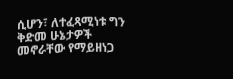ሲሆን፣ ለተፈጻሚነቱ ግን ቅድመ ሁኔታዎች መኖራቸው የማይዘነጋ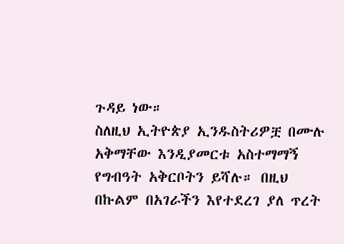ጉዳይ ነው።
ስለዚህ ኢትዮጵያ ኢንዱስትሪዎቿ በሙሉ አቅማቸው እንዲያመርቱ አስተማማኝ የግብዓት አቅርቦትን ይሻሉ። በዚህ በኩልም በአገራችን እየተደረገ ያለ ጥረት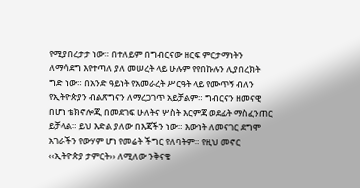የሚያበረታታ ነው። በተለይም በግብርናው ዘርፍ ምርታማነትን ለማሳደግ እየተጣለ ያለ መሠረት ላይ ሁሉም የየበኩሉን ሊያበረክት ግድ ነው። በአንድ ዓይነት የአመራረት ሥርዓት ላይ የሙጥኝ ብለን የኢትዮጵያን ብልጽግናን ለማረጋገጥ አይቻልም። ግብርናን ዘመናዊ በሆነ ቴክኖሎጂ በመደገፍ ሁለትና ሦስት እርምጃ ወደፊት ማስፈንጠር ይቻላል። ይህ እድል ያለው በእጃችን ነው። እውነት ለመናገር ደግሞ አገራችን የውሃም ሆነ የመሬት ችግር የለባትም። የዚህ መኖር ‹‹ኢትዮጵያ ታምርት›› ለሚለው ንቅናቄ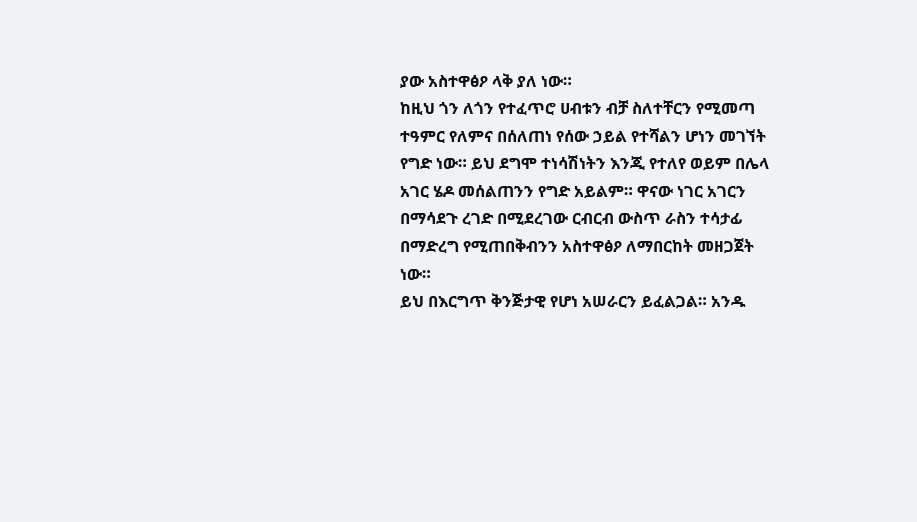ያው አስተዋፅዖ ላቅ ያለ ነው።
ከዚህ ጎን ለጎን የተፈጥሮ ሀብቱን ብቻ ስለተቸርን የሚመጣ ተዓምር የለምና በሰለጠነ የሰው ኃይል የተሻልን ሆነን መገኘት የግድ ነው። ይህ ደግሞ ተነሳሽነትን እንጂ የተለየ ወይም በሌላ አገር ሄዶ መሰልጠንን የግድ አይልም። ዋናው ነገር አገርን በማሳደጉ ረገድ በሚደረገው ርብርብ ውስጥ ራስን ተሳታፊ በማድረግ የሚጠበቅብንን አስተዋፅዖ ለማበርከት መዘጋጀት ነው።
ይህ በእርግጥ ቅንጅታዊ የሆነ አሠራርን ይፈልጋል። አንዱ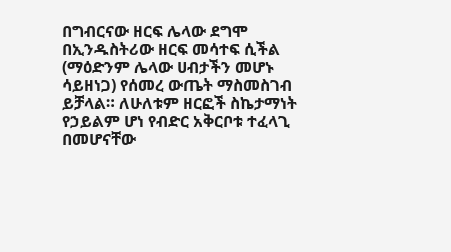በግብርናው ዘርፍ ሌላው ደግሞ በኢንዱስትሪው ዘርፍ መሳተፍ ሲችል (ማዕድንም ሌላው ሀብታችን መሆኑ ሳይዘነጋ) የሰመረ ውጤት ማስመስገብ ይቻላል። ለሁለቱም ዘርፎች ስኬታማነት የኃይልም ሆነ የብድር አቅርቦቱ ተፈላጊ በመሆናቸው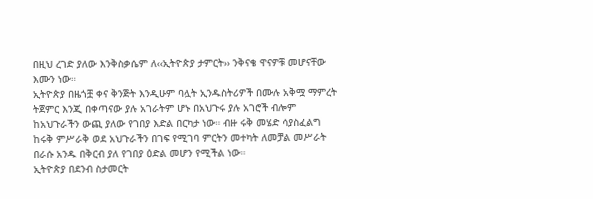በዚህ ረገድ ያለው እንቅስቃሴም ለ‹‹ኢትዮጵያ ታምርት›› ንቅናቄ ዋናዎቹ መሆናቸው እሙን ነው።
ኢትዮጵያ በዜጎቿ ቀና ቅንጅት እንዲሁም ባሏት ኢንዱስትሪዎች በሙሉ አቅሟ ማምረት ትጀምር እንጂ በቀጣናው ያሉ አገራትም ሆኑ በአህጉሩ ያሉ አገሮች ብሎም ከአህጉራችን ውጪ ያለው የገበያ እድል በርካታ ነው። ብዙ ሩቅ መሄድ ሳያስፈልግ ከሩቅ ምሥራቅ ወደ አህጉራችን በገፍ የሚገባ ምርትን መተካት ለመቻል መሥራት በራሱ አንዱ በቅርብ ያለ የገበያ ዕድል መሆን የሚችል ነው።
ኢትዮጵያ በደንብ ስታመርት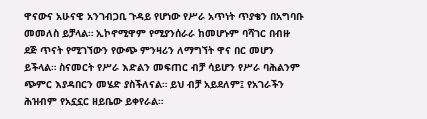ዋናውና አሁናዊ አንገብጋቢ ጉዳይ የሆነው የሥራ አጥነት ጥያቄን በአግባቡ መመለስ ይቻላል። ኢኮኖሚዋም የሚያንሰራራ ከመሆኑም ባሻገር በብዙ ደጅ ጥናት የሚገኘውን የውጭ ምንዛሪን ለማግኘት ዋና በር መሆን ይችላል። ስናመርት የሥራ እድልን መፍጠር ብቻ ሳይሆን የሥራ ባሕልንም ጭምር እያዳበርን መሄድ ያስችለናል። ይህ ብቻ አይደለም፤ የአገራችን ሕዝብም የአኗኗር ዘይቤው ይቀየራል።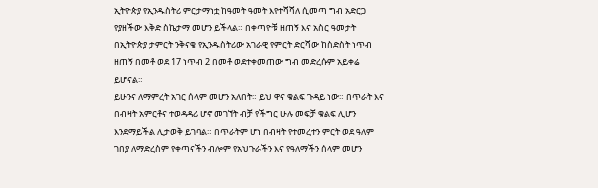ኢትዮጵያ የኢንዱስትሪ ምርታማነቷ ከዓመት ዓመት እየተሻሻለ ሲመጣ ግብ አድርጋ የያዘችው እቅድ ስኬታማ መሆን ይችላል። በቀጣዮቹ ዘጠኝ እና አስር ዓመታት በኢትዮጵያ ታምርት ንቅናቄ የኢንዱስትሪው አገራዊ የምርት ድርሻው ከስድስት ነጥብ ዘጠኝ በመቶ ወደ 17 ነጥብ 2 በመቶ ወደተቀመጠው ግብ መድረሱም አይቀሬ ይሆናል።
ይሁንና ለማምረት አገር ሰላም መሆን አለበት። ይህ ዋና ቁልፍ ጉዳይ ነው። በጥራት እና በብዛት አምርቶና ተወዳዳሪ ሆኖ መገኘት ብቻ የችግር ሁሉ መፍቻ ቁልፍ ሊሆን እንደማይችል ሊታወቅ ይገባል። በጥራትም ሆነ በብዛት የተመረተን ምርት ወደ ዓለም ገበያ ለማድረስም የቀጣናችን ብሎም የአህጉራችን እና የዓለማችን ሰላም መሆን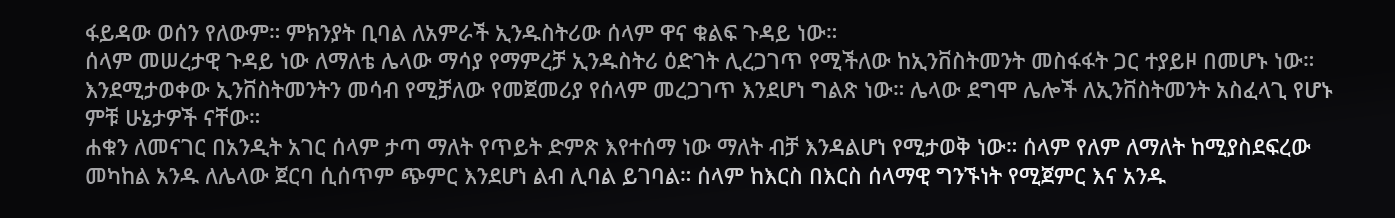ፋይዳው ወሰን የለውም። ምክንያት ቢባል ለአምራች ኢንዱስትሪው ሰላም ዋና ቁልፍ ጉዳይ ነው።
ሰላም መሠረታዊ ጉዳይ ነው ለማለቴ ሌላው ማሳያ የማምረቻ ኢንዱስትሪ ዕድገት ሊረጋገጥ የሚችለው ከኢንቨስትመንት መስፋፋት ጋር ተያይዞ በመሆኑ ነው። እንደሚታወቀው ኢንቨስትመንትን መሳብ የሚቻለው የመጀመሪያ የሰላም መረጋገጥ እንደሆነ ግልጽ ነው። ሌላው ደግሞ ሌሎች ለኢንቨስትመንት አስፈላጊ የሆኑ ምቹ ሁኔታዎች ናቸው።
ሐቁን ለመናገር በአንዲት አገር ሰላም ታጣ ማለት የጥይት ድምጽ እየተሰማ ነው ማለት ብቻ እንዳልሆነ የሚታወቅ ነው። ሰላም የለም ለማለት ከሚያስደፍረው መካከል አንዱ ለሌላው ጀርባ ሲሰጥም ጭምር እንደሆነ ልብ ሊባል ይገባል። ሰላም ከእርስ በእርስ ሰላማዊ ግንኙነት የሚጀምር እና አንዱ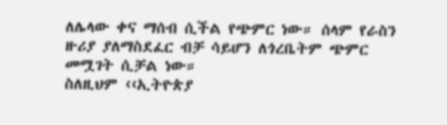ለሌላው ቀና ማሰብ ሲችል የጭምር ነው። ሰላም የራስን ዙሪያ ያለማስደፈር ብቻ ሳይሆን ለጎረቤትም ጭምር መሟገት ሲቻል ነው።
ስለዚህም ‹‹ኢትዮጵያ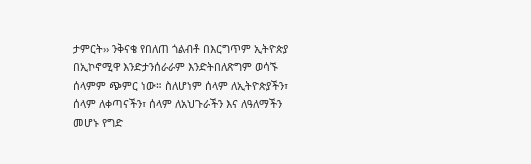ታምርት›› ንቅናቄ የበለጠ ጎልብቶ በእርግጥም ኢትዮጵያ በኢኮኖሚዋ እንድታንሰራራም እንድትበለጽግም ወሳኙ ሰላምም ጭምር ነው። ስለሆነም ሰላም ለኢትዮጵያችን፣ ሰላም ለቀጣናችን፣ ሰላም ለአህጉራችን እና ለዓለማችን መሆኑ የግድ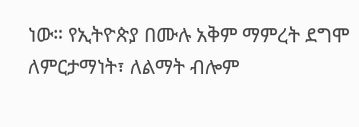ነው። የኢትዮጵያ በሙሉ አቅም ማምረት ደግሞ ለምርታማነት፣ ለልማት ብሎም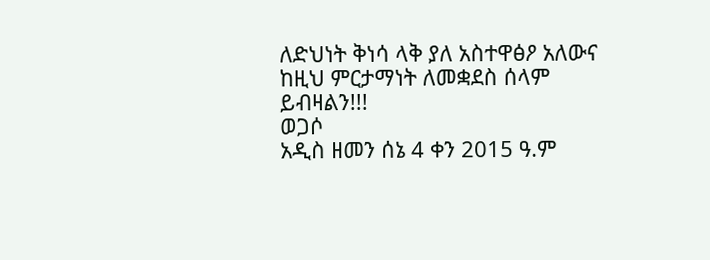ለድህነት ቅነሳ ላቅ ያለ አስተዋፅዖ አለውና ከዚህ ምርታማነት ለመቋደስ ሰላም ይብዛልን!!!
ወጋሶ
አዲስ ዘመን ሰኔ 4 ቀን 2015 ዓ.ም